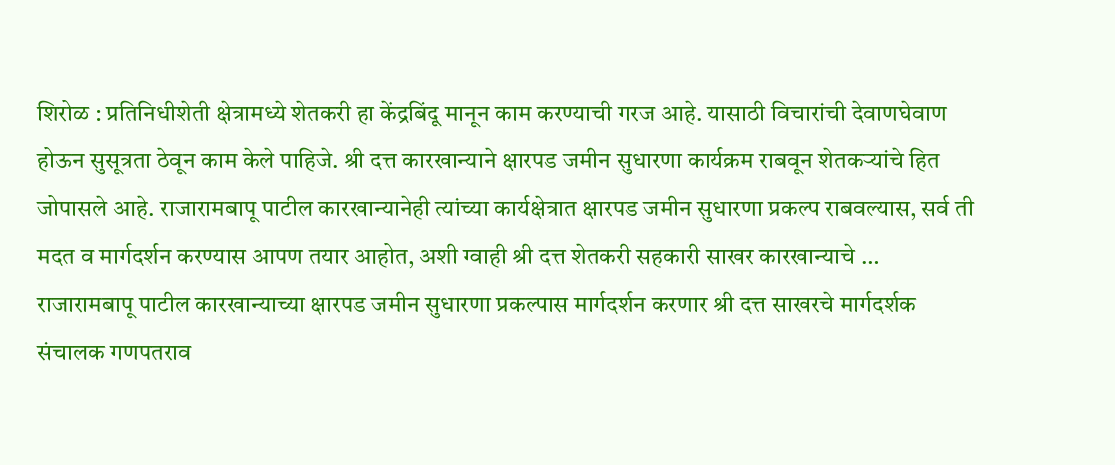शिरोळ : प्रतिनिधीशेती क्षेत्रामध्ये शेतकरी हा केंद्रबिंदू मानून काम करण्याची गरज आहे. यासाठी विचारांची देवाणघेवाण होऊन सुसूत्रता ठेवून काम केले पाहिजे. श्री दत्त कारखान्याने क्षारपड जमीन सुधारणा कार्यक्रम राबवून शेतकऱ्यांचे हित जोपासले आहे. राजारामबापू पाटील कारखान्यानेही त्यांच्या कार्यक्षेत्रात क्षारपड जमीन सुधारणा प्रकल्प राबवल्यास, सर्व ती मदत व मार्गदर्शन करण्यास आपण तयार आहोत, अशी ग्वाही श्री दत्त शेतकरी सहकारी साखर कारखान्याचे …
राजारामबापू पाटील कारखान्याच्या क्षारपड जमीन सुधारणा प्रकल्पास मार्गदर्शन करणार श्री दत्त साखरचे मार्गदर्शक संचालक गणपतराव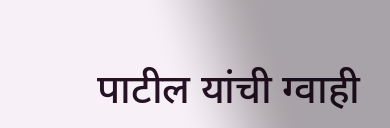पाटील यांची ग्वाही